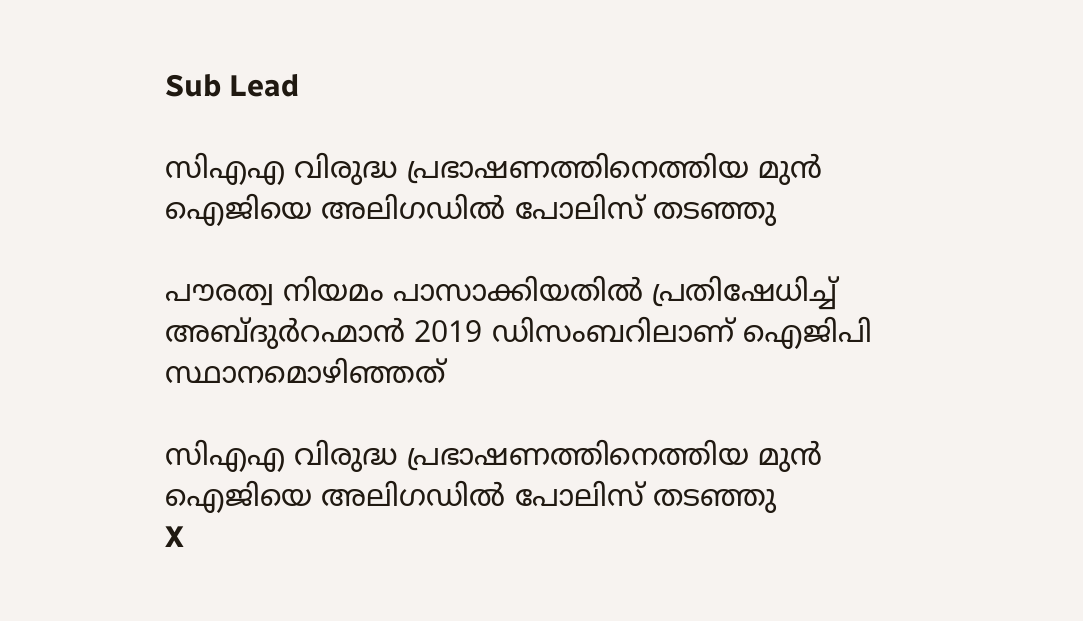Sub Lead

സിഎഎ വിരുദ്ധ പ്രഭാഷണത്തിനെത്തിയ മുന്‍ ഐജിയെ അലിഗഡില്‍ പോലിസ് തടഞ്ഞു

പൗരത്വ നിയമം പാസാക്കിയതില്‍ പ്രതിഷേധിച്ച് അബ്ദുര്‍റഹ്മാന്‍ 2019 ഡിസംബറിലാണ് ഐജിപി സ്ഥാനമൊഴിഞ്ഞത്

സിഎഎ വിരുദ്ധ പ്രഭാഷണത്തിനെത്തിയ മുന്‍ ഐജിയെ അലിഗഡില്‍ പോലിസ് തടഞ്ഞു
X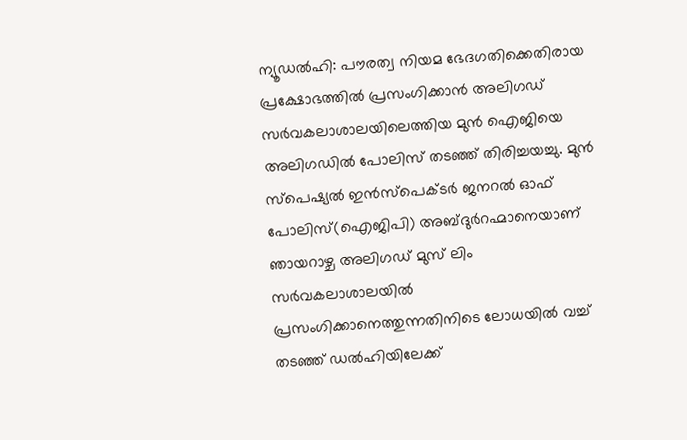ന്യൂഡല്‍ഹി: പൗരത്വ നിയമ ഭേദഗതിക്കെതിരായ പ്രക്ഷോഭത്തില്‍ പ്രസംഗിക്കാന്‍ അലിഗഡ് സര്‍വകലാശാലയിലെത്തിയ മുന്‍ ഐജിയെ അലിഗഡില്‍ പോലിസ് തടഞ്ഞ് തിരിച്ചയച്ചു. മുന്‍ സ്‌പെഷ്യല്‍ ഇന്‍സ്‌പെക്ടര്‍ ജനറല്‍ ഓഫ് പോലിസ്(ഐജിപി) അബ്ദുര്‍റഹ്മാനെയാണ് ഞായറാഴ്ച അലിഗഡ് മുസ് ലിം സര്‍വകലാശാലയില്‍ പ്രസംഗിക്കാനെത്തുന്നതിനിടെ ലോധയില്‍ വച്ച് തടഞ്ഞ് ഡല്‍ഹിയിലേക്ക്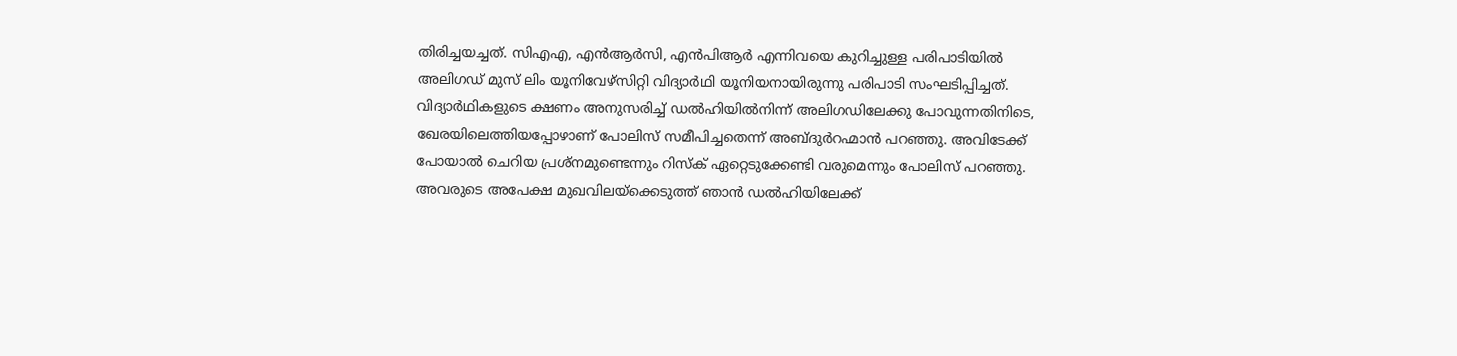തിരിച്ചയച്ചത്. സിഎഎ, എന്‍ആര്‍സി, എന്‍പിആര്‍ എന്നിവയെ കുറിച്ചുള്ള പരിപാടിയില്‍ അലിഗഡ് മുസ് ലിം യൂനിവേഴ്‌സിറ്റി വിദ്യാര്‍ഥി യൂനിയനായിരുന്നു പരിപാടി സംഘടിപ്പിച്ചത്. വിദ്യാര്‍ഥികളുടെ ക്ഷണം അനുസരിച്ച് ഡല്‍ഹിയില്‍നിന്ന് അലിഗഡിലേക്കു പോവുന്നതിനിടെ, ഖേരയിലെത്തിയപ്പോഴാണ് പോലിസ് സമീപിച്ചതെന്ന് അബ്ദുര്‍റഹ്മാന്‍ പറഞ്ഞു. അവിടേക്ക് പോയാല്‍ ചെറിയ പ്രശ്‌നമുണ്ടെന്നും റിസ്‌ക് ഏറ്റെടുക്കേണ്ടി വരുമെന്നും പോലിസ് പറഞ്ഞു. അവരുടെ അപേക്ഷ മുഖവിലയ്‌ക്കെടുത്ത് ഞാന്‍ ഡല്‍ഹിയിലേക്ക്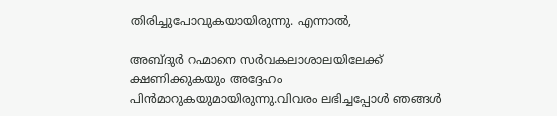തിരിച്ചുപോവുകയായിരുന്നു. എന്നാല്‍,

അബ്ദുര്‍ റഹ്മാനെ സര്‍വകലാശാലയിലേക്ക് ക്ഷണിക്കുകയും അദ്ദേഹം പിന്‍മാറുകയുമായിരുന്നു.വിവരം ലഭിച്ചപ്പോള്‍ ഞങ്ങള്‍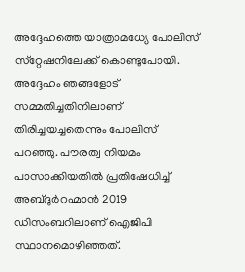അദ്ദേഹത്തെ യാത്രാമധ്യേ പോലിസ് സ്‌റ്റേഷനിലേക്ക് കൊണ്ടുപോയി. അദ്ദേഹം ഞങ്ങളോട് സമ്മതിച്ചതിനിലാണ് തിരിച്ചയച്ചതെന്നും പോലിസ് പറഞ്ഞു. പൗരത്വ നിയമം പാസാക്കിയതില്‍ പ്രതിഷേധിച്ച് അബ്ദുര്‍റഹ്മാന്‍ 2019 ഡിസംബറിലാണ് ഐജിപി സ്ഥാനമൊഴിഞ്ഞത്.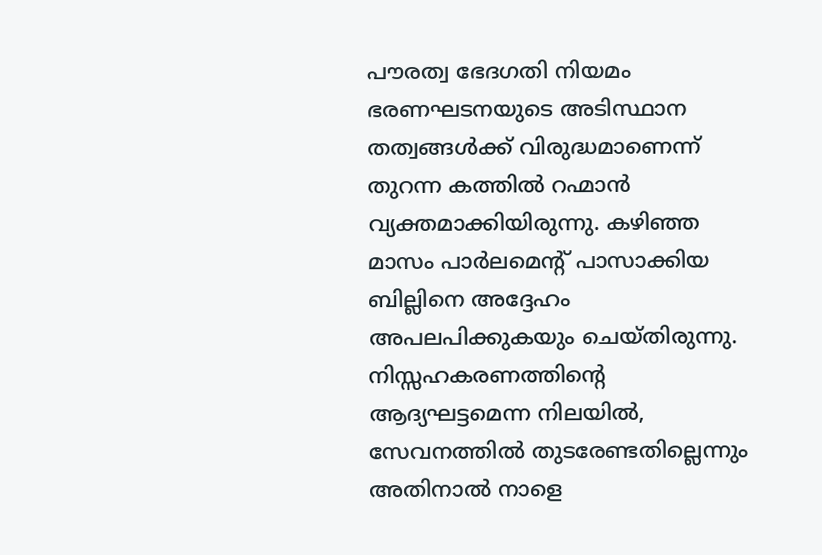പൗരത്വ ഭേദഗതി നിയമം ഭരണഘടനയുടെ അടിസ്ഥാന തത്വങ്ങള്‍ക്ക് വിരുദ്ധമാണെന്ന് തുറന്ന കത്തില്‍ റഹ്മാന്‍ വ്യക്തമാക്കിയിരുന്നു. കഴിഞ്ഞ മാസം പാര്‍ലമെന്റ് പാസാക്കിയ ബില്ലിനെ അദ്ദേഹം അപലപിക്കുകയും ചെയ്തിരുന്നു. നിസ്സഹകരണത്തിന്റെ ആദ്യഘട്ടമെന്ന നിലയില്‍, സേവനത്തില്‍ തുടരേണ്ടതില്ലെന്നും അതിനാല്‍ നാളെ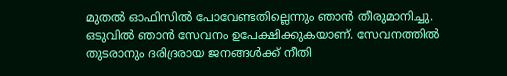മുതല്‍ ഓഫിസില്‍ പോവേണ്ടതില്ലെന്നും ഞാന്‍ തീരുമാനിച്ചു. ഒടുവില്‍ ഞാന്‍ സേവനം ഉപേക്ഷിക്കുകയാണ്. സേവനത്തില്‍ തുടരാനും ദരിദ്രരായ ജനങ്ങള്‍ക്ക് നീതി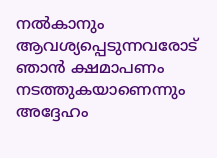നല്‍കാനും ആവശ്യപ്പെടുന്നവരോട് ഞാന്‍ ക്ഷമാപണം നടത്തുകയാണെന്നും അദ്ദേഹം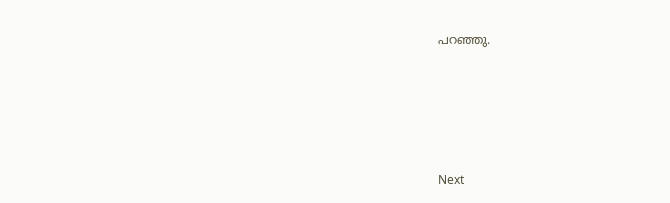പറഞ്ഞു.






Next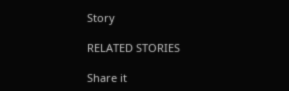Story

RELATED STORIES

Share it